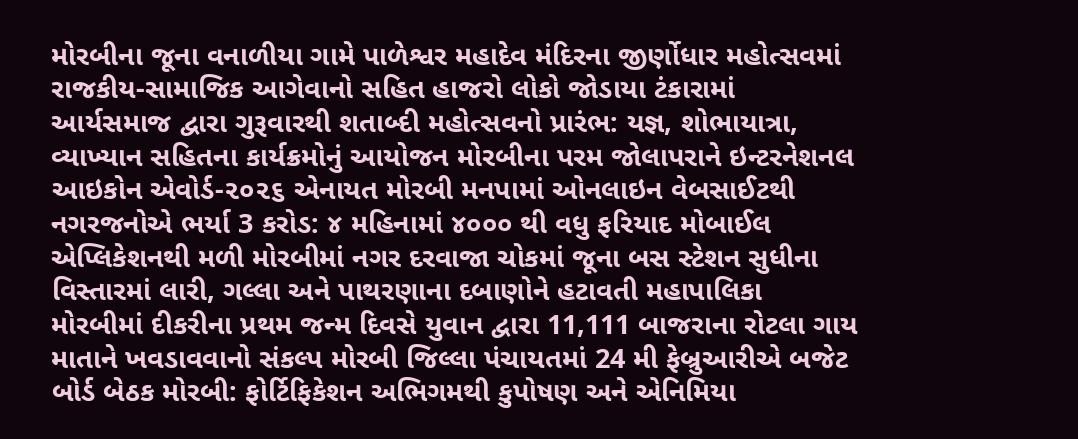મોરબીના જૂના વનાળીયા ગામે પાળેશ્વર મહાદેવ મંદિરના જીર્ણોધાર મહોત્સવમાં રાજકીય-સામાજિક આગેવાનો સહિત હાજરો લોકો જોડાયા ટંકારામાં આર્યસમાજ દ્વારા ગુરૂવારથી શતાબ્દી મહોત્સવનો પ્રારંભ: યજ્ઞ, શોભાયાત્રા, વ્યાખ્યાન સહિતના કાર્યક્રમોનું આયોજન મોરબીના પરમ જોલાપરાને ઇન્ટરનેશનલ આઇકોન એવોર્ડ-૨૦૨૬ એનાયત મોરબી મનપામાં ઓનલાઇન વેબસાઈટથી નગરજનોએ ભર્યા 3 કરોડ: ૪ મહિનામાં ૪૦૦૦ થી વધુ ફરિયાદ મોબાઈલ એપ્લિકેશનથી મળી મોરબીમાં નગર દરવાજા ચોકમાં જૂના બસ સ્ટેશન સુધીના વિસ્તારમાં લારી, ગલ્લા અને પાથરણાના દબાણોને હટાવતી મહાપાલિકા મોરબીમાં દીકરીના પ્રથમ જન્મ દિવસે યુવાન દ્વારા 11,111 બાજરાના રોટલા ગાય માતાને ખવડાવવાનો સંકલ્પ મોરબી જિલ્લા પંચાયતમાં 24 મી ફેબ્રુઆરીએ બજેટ બોર્ડ બેઠક મોરબી: ફોર્ટિફિકેશન અભિગમથી કુપોષણ અને એનિમિયા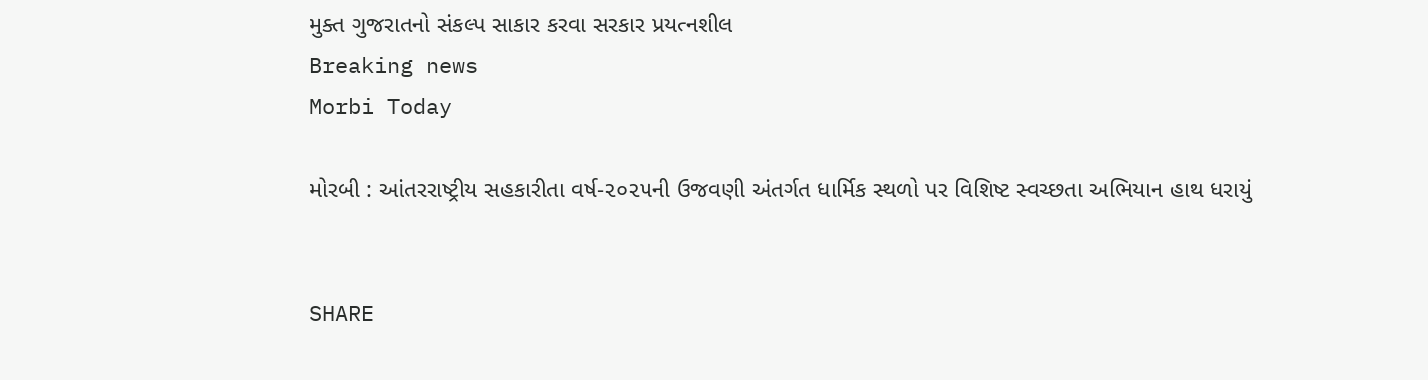મુક્ત ગુજરાતનો સંકલ્પ સાકાર કરવા સરકાર પ્રયત્નશીલ
Breaking news
Morbi Today

મોરબી : આંતરરાષ્ટ્રીય સહકારીતા વર્ષ-૨૦૨૫ની ઉજવણી અંતર્ગત ધાર્મિક સ્થળો પર વિશિષ્ટ સ્વચ્છતા અભિયાન હાથ ધરાયું


SHARE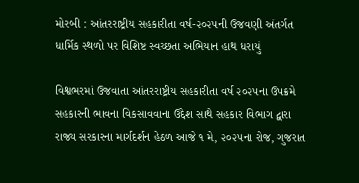મોરબી : આંતરરાષ્ટ્રીય સહકારીતા વર્ષ-૨૦૨૫ની ઉજવણી અંતર્ગત ધાર્મિક સ્થળો પર વિશિષ્ટ સ્વચ્છતા અભિયાન હાથ ધરાયું

વિશ્વભરમાં ઉજવાતા આંતરરાષ્ટ્રીય સહકારીતા વર્ષ ૨૦૨૫ના ઉપક્રમે સહકારની ભાવના વિકસાવવાના ઉદ્દેશ સાથે સહકાર વિભાગ દ્વારા રાજ્ય સરકારના માર્ગદર્શન હેઠળ આજે ૧ મે, ૨૦૨૫ના રોજ, ગુજરાત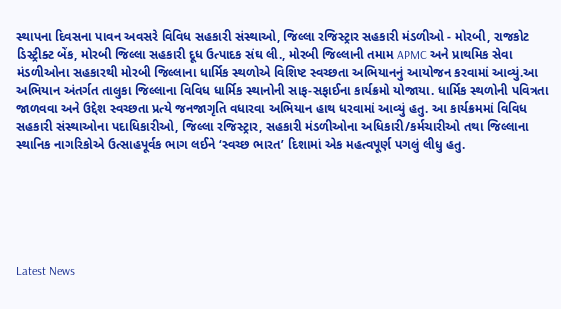સ્થાપના દિવસના પાવન અવસરે વિવિધ સહકારી સંસ્થાઓ, જિલ્લા રજિસ્ટ્રાર સહકારી મંડળીઓ - મોરબી, રાજકોટ ડિસ્ટ્રીક્ટ બેંક, મોરબી જિલ્લા સહકારી દૂધ ઉત્પાદક સંઘ લી., મોરબી જિલ્લાની તમામ APMC અને પ્રાથમિક સેવા મંડળીઓના સહકારથી મોરબી જિલ્લાના ધાર્મિક સ્થળોએ વિશિષ્ટ સ્વચ્છતા અભિયાનનું આયોજન કરવામાં આવ્યું.આ અભિયાન અંતર્ગત તાલુકા જિલ્લાના વિવિધ ધાર્મિક સ્થાનોની સાફ-સફાઈના કાર્યક્રમો યોજાયા. ધાર્મિક સ્થળોની પવિત્રતા જાળવવા અને ઉદ્દેશ સ્વચ્છતા પ્રત્યે જનજાગૃતિ વધારવા અભિયાન હાથ ધરવામાં આવ્યું હતુ. આ કાર્યક્રમમાં વિવિધ સહકારી સંસ્થાઓના પદાધિકારીઓ, જિલ્લા રજિસ્ટ્રાર, સહકારી મંડળીઓના અધિકારી/કર્મચારીઓ તથા જિલ્લાના સ્થાનિક નાગરિકોએ ઉત્સાહપૂર્વક ભાગ લઈને ‘સ્વચ્છ ભારત’ દિશામાં એક મહત્વપૂર્ણ પગલું લીધુ હતુ.






Latest News